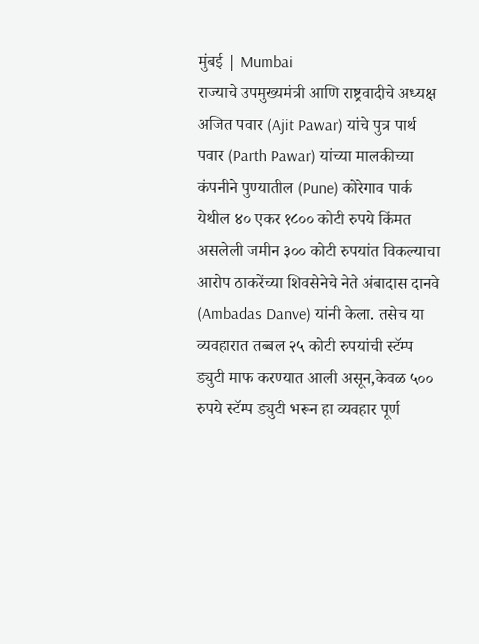मुंबई | Mumbai
राज्याचे उपमुख्यमंत्री आणि राष्ट्रवादीचे अध्यक्ष अजित पवार (Ajit Pawar) यांचे पुत्र पार्थ पवार (Parth Pawar) यांच्या मालकीच्या कंपनीने पुण्यातील (Pune) कोरेगाव पार्क येथील ४० एकर १८०० कोटी रुपये किंमत असलेली जमीन ३०० कोटी रुपयांत विकल्याचा आरोप ठाकरेंच्या शिवसेनेचे नेते अंबादास दानवे (Ambadas Danve) यांनी केला. तसेच या व्यवहारात तब्बल २५ कोटी रुपयांची स्टॅम्प ड्युटी माफ करण्यात आली असून,केवळ ५०० रुपये स्टॅम्प ड्युटी भरून हा व्यवहार पूर्ण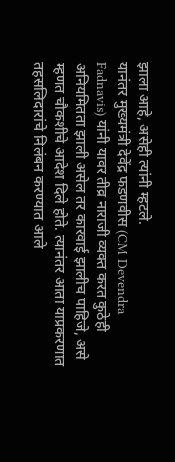झाला आहे, असेही त्यांनी म्हटले.
यानंतर मुख्यमंत्री देवेंद्र फडणवीस (CM Devendra Fadnavis) यांनी यावर तीव्र नाराजी व्यक्त करत कुठेही अनियमितता झाली असेल तर कारवाई झालीच पाहिजे, असे म्हणत चौकशीचे आदेश दिले होते. त्यानंतर आता याप्रकरणात तहसलिदारांचे निलंबन करण्यात आले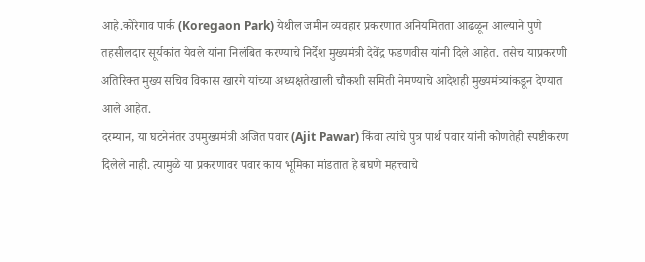आहे.कोरेगाव पार्क (Koregaon Park) येथील जमीन व्यवहार प्रकरणात अनियमितता आढळून आल्याने पुणे तहसीलदार सूर्यकांत येवले यांना निलंबित करण्याचे निर्देश मुख्यमंत्री देवेंद्र फडणवीस यांनी दिले आहेत. तसेच याप्रकरणी अतिरिक्त मुख्य सचिव विकास खारगे यांच्या अध्यक्षतेखाली चौकशी समिती नेमण्याचे आदेशही मुख्यमंत्र्यांकडून देण्यात आले आहेत.
दरम्यान, या घटनेनंतर उपमुख्यमंत्री अजित पवार (Ajit Pawar) किंवा त्यांचे पुत्र पार्थ पवार यांनी कोणतेही स्पष्टीकरण दिलेले नाही. त्यामुळे या प्रकरणावर पवार काय भूमिका मांडतात हे बघणे महत्त्वाचे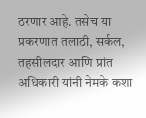ठरणार आहे. तसेच या प्रकरणात तलाठी, सर्कल, तहसीलदार आणि प्रांत अधिकारी यांनी नेमके कशा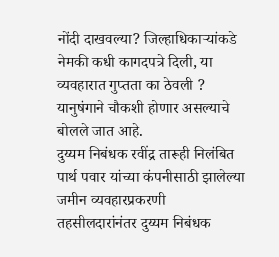नोंदी दाखवल्या? जिल्हाधिकाऱ्यांकडे नेमकी कधी कागदपत्रे दिली, या व्यवहारात गुप्तता का ठेवली ? यानुषंगाने चौकशी होणार असल्याचे बोलले जात आहे.
दुय्यम निबंधक रवींद्र तारूही निलंबित
पार्थ पवार यांच्या कंपनीसाठी झालेल्या जमीन व्यवहारप्रकरणी तहसीलदारांनंतर दुय्यम निबंधक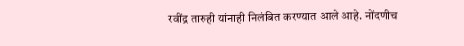रवींद्र तारुही यांनाही निलंबित करण्यात आले आहे. नोंदणीच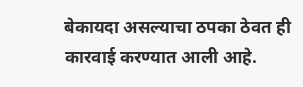बेकायदा असल्याचा ठपका ठेवत ही कारवाई करण्यात आली आहे.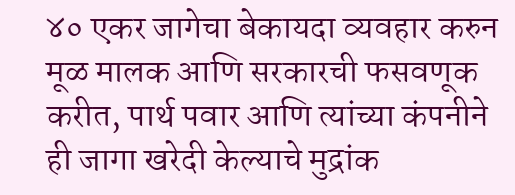४० एकर जागेचा बेकायदा व्यवहार करुन मूळ मालक आणि सरकारची फसवणूक करीत, पार्थ पवार आणि त्यांच्या कंपनीने ही जागा खरेदी केल्याचे मुद्रांक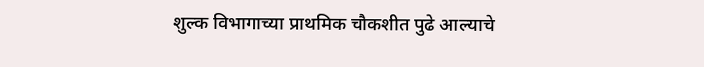शुल्क विभागाच्या प्राथमिक चौकशीत पुढे आल्याचे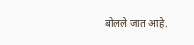बोलले जात आहे.